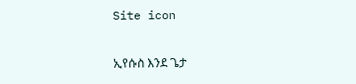Site icon

ኢየሱስ እንደ ጌታ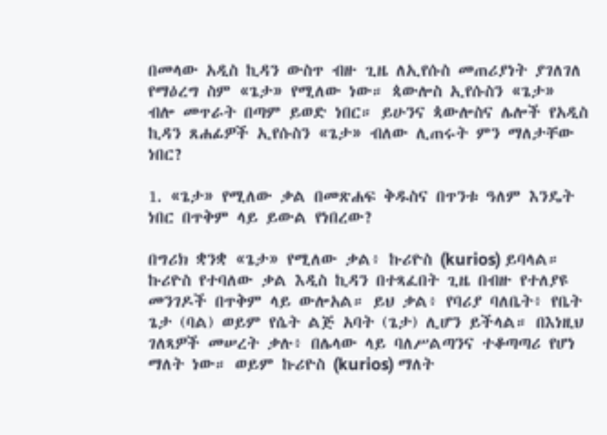በመላው አዲስ ኪዳን ውስጥ ብዙ ጊዜ ለኢየሱስ መጠሪያነት ያገለገለ የማዕረግ ስም «ጌታ» የሚለው ነው። ጳውሎስ ኢየሱስን «ጌታ» ብሎ መጥራት በጣም ይወድ ነበር። ይሁንና ጳውሎስና ሌሎች የአዲስ ኪዳን ጸሐፊዎች ኢየሱስን «ጌታ» ብለው ሊጠሩት ምን ማለታቸው ነበር?

1. «ጌታ» የሚለው ቃል በመጽሐፍ ቅዱስና በጥንቱ ዓለም እንዴት ነበር በጥቅም ላይ ይውል የነበረው?

በግሪክ ቋንቋ «ጌታ» የሚለው ቃል፥ ኩሪዮስ (kurios) ይባላል። ኩሪዮስ የተባለው ቃል እዲስ ኪዳን በተጻፈበት ጊዜ በብዙ የተለያዩ መንገዶች በጥቅም ላይ ውሎአል። ይህ ቃል፥ የባሪያ ባለቤት፥ የቤት ጌታ (ባል) ወይም የሴት ልጅ አባት (ጌታ) ሊሆን ይችላል። በእነዚህ ገለጻዎች መሠረት ቃሉ፥ በሌላው ላይ ባለሥልጣንና ተቆጣጣሪ የሆነ ማለት ነው። ወይም ኩሪዮስ (kurios) ማለት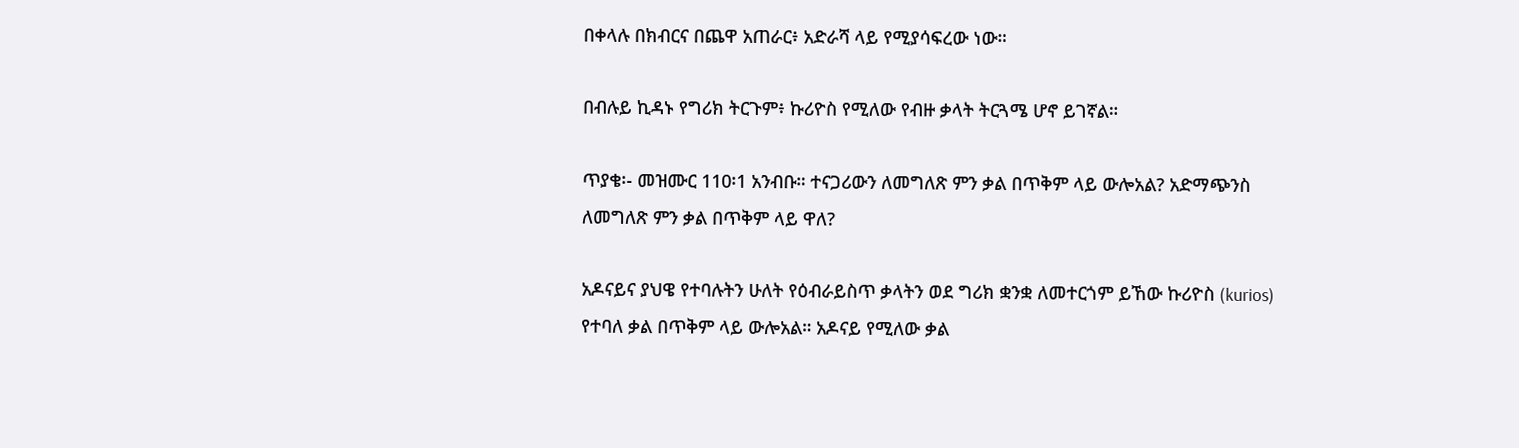በቀላሉ በክብርና በጨዋ አጠራር፥ አድራሻ ላይ የሚያሳፍረው ነው።

በብሉይ ኪዳኑ የግሪክ ትርጉም፥ ኩሪዮስ የሚለው የብዙ ቃላት ትርጓሜ ሆኖ ይገኛል።

ጥያቄ፡- መዝሙር 110፡1 አንብቡ። ተናጋሪውን ለመግለጽ ምን ቃል በጥቅም ላይ ውሎአል? አድማጭንስ ለመግለጽ ምን ቃል በጥቅም ላይ ዋለ?

አዶናይና ያህዌ የተባሉትን ሁለት የዕብራይስጥ ቃላትን ወደ ግሪክ ቋንቋ ለመተርጎም ይኸው ኩሪዮስ (kurios) የተባለ ቃል በጥቅም ላይ ውሎአል። አዶናይ የሚለው ቃል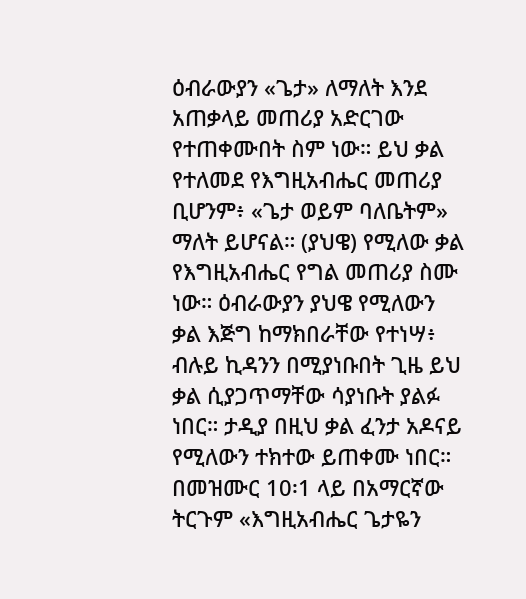ዕብራውያን «ጌታ» ለማለት እንደ አጠቃላይ መጠሪያ አድርገው የተጠቀሙበት ስም ነው። ይህ ቃል የተለመደ የእግዚአብሔር መጠሪያ ቢሆንም፥ «ጌታ ወይም ባለቤትም» ማለት ይሆናል። (ያህዌ) የሚለው ቃል የእግዚአብሔር የግል መጠሪያ ስሙ ነው። ዕብራውያን ያህዌ የሚለውን ቃል እጅግ ከማክበራቸው የተነሣ፥ ብሉይ ኪዳንን በሚያነቡበት ጊዜ ይህ ቃል ሲያጋጥማቸው ሳያነቡት ያልፉ ነበር። ታዲያ በዚህ ቃል ፈንታ አዶናይ የሚለውን ተክተው ይጠቀሙ ነበር። በመዝሙር 10፡1 ላይ በአማርኛው ትርጉም «እግዚአብሔር ጌታዬን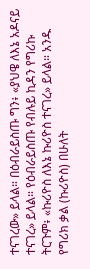ተናገረው» ይላል። በዕብራይስጡ ግን፥ «ያህዌ ለእኔ አዶናይ ተናገረ» ይላል። የዕብራይስጡ የብሉይ ኪዳን የግሪኩ ትርጉም፥ «ኩሪዮስ ለእኔ ኩሪዮስ ተናገረ» ይላል። አንዱ የግሪክ ቃል (ኩሪዮስ) በሁለት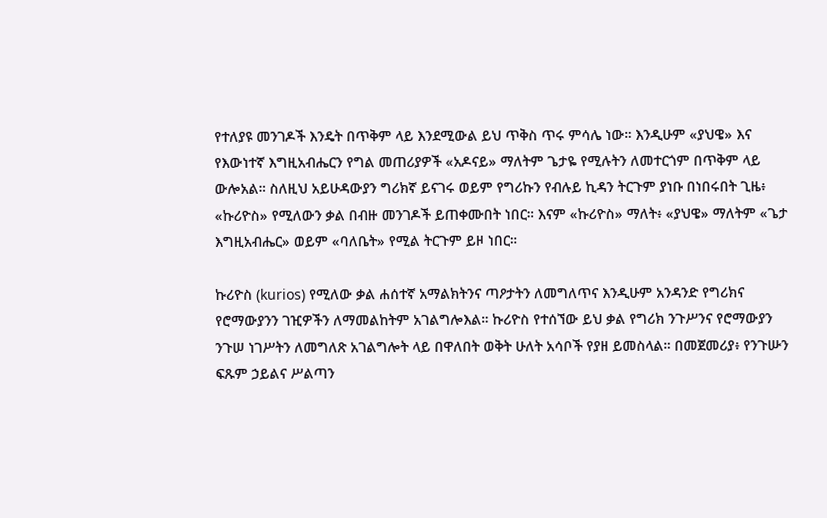የተለያዩ መንገዶች እንዴት በጥቅም ላይ እንደሚውል ይህ ጥቅስ ጥሩ ምሳሌ ነው። እንዲሁም «ያህዌ» እና የእውነተኛ እግዚአብሔርን የግል መጠሪያዎች «አዶናይ» ማለትም ጌታዬ የሚሉትን ለመተርጎም በጥቅም ላይ ውሎአል። ስለዚህ አይሁዳውያን ግሪክኛ ይናገሩ ወይም የግሪኩን የብሉይ ኪዳን ትርጉም ያነቡ በነበሩበት ጊዜ፥ «ኩሪዮስ» የሚለውን ቃል በብዙ መንገዶች ይጠቀሙበት ነበር። እናም «ኩሪዮስ» ማለት፥ «ያህዌ» ማለትም «ጌታ እግዚአብሔር» ወይም «ባለቤት» የሚል ትርጉም ይዞ ነበር።

ኩሪዮስ (kurios) የሚለው ቃል ሐሰተኛ አማልክትንና ጣዖታትን ለመግለጥና እንዲሁም አንዳንድ የግሪክና የሮማውያንን ገዢዎችን ለማመልከትም አገልግሎእል። ኩሪዮስ የተሰኘው ይህ ቃል የግሪክ ንጉሥንና የሮማውያን ንጉሠ ነገሥትን ለመግለጽ አገልግሎት ላይ በዋለበት ወቅት ሁለት አሳቦች የያዘ ይመስላል። በመጀመሪያ፥ የንጉሡን ፍጹም ኃይልና ሥልጣን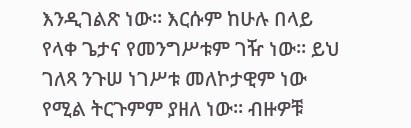እንዲገልጽ ነው። እርሱም ከሁሉ በላይ የላቀ ጌታና የመንግሥቱም ገዥ ነው። ይህ ገለጻ ንጉሠ ነገሥቱ መለኮታዊም ነው የሚል ትርጉምም ያዘለ ነው። ብዙዎቹ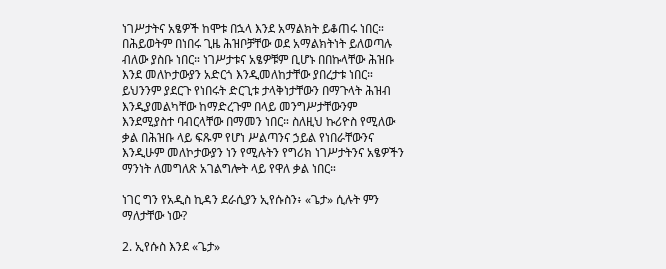ነገሥታትና አፄዎች ከሞቱ በኋላ እንደ አማልክት ይቆጠሩ ነበር። በሕይወትም በነበሩ ጊዜ ሕዝቦቻቸው ወደ አማልክትነት ይለወጣሉ ብለው ያስቡ ነበር። ነገሥታቱና አፄዎቹም ቢሆኑ በበኩላቸው ሕዝቡ እንደ መለኮታውያን አድርጎ እንዲመለከታቸው ያበረታቱ ነበር። ይህንንም ያደርጉ የነበሩት ድርጊቱ ታላቅነታቸውን በማጉላት ሕዝብ እንዲያመልካቸው ከማድረጉም በላይ መንግሥታቸውንም እንደሚያስተ ባብርላቸው በማመን ነበር። ስለዚህ ኩሪዮስ የሚለው ቃል በሕዝቡ ላይ ፍጹም የሆነ ሥልጣንና ኃይል የነበራቸውንና እንዲሁም መለኮታውያን ነን የሚሉትን የግሪክ ነገሥታትንና አፄዎችን ማንነት ለመግለጽ አገልግሎት ላይ የዋለ ቃል ነበር።

ነገር ግን የአዲስ ኪዳን ደራሲያን ኢየሱስን፥ «ጌታ» ሲሉት ምን ማለታቸው ነው?

2. ኢየሱስ እንደ «ጌታ»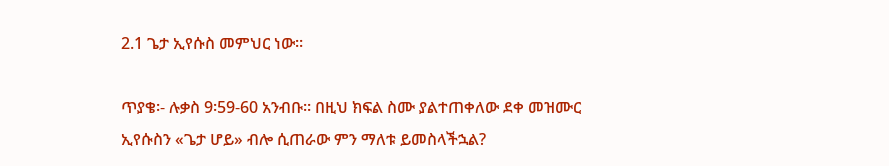2.1 ጌታ ኢየሱስ መምህር ነው።

ጥያቄ፡- ሉቃስ 9፡59-60 አንብቡ። በዚህ ክፍል ስሙ ያልተጠቀለው ደቀ መዝሙር ኢየሱስን «ጌታ ሆይ» ብሎ ሲጠራው ምን ማለቱ ይመስላችኋል?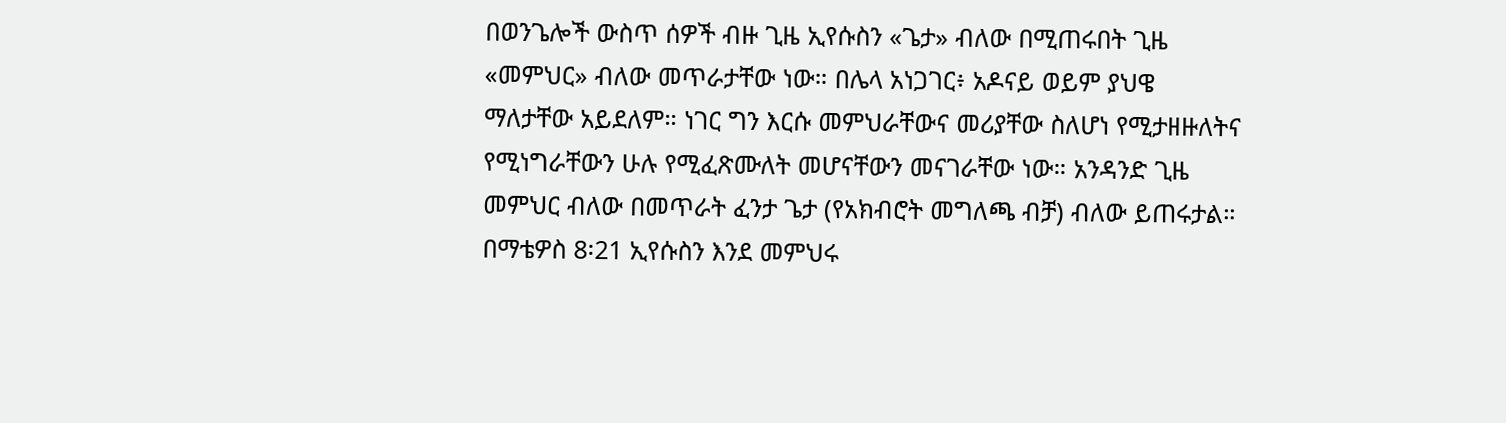በወንጌሎች ውስጥ ሰዎች ብዙ ጊዜ ኢየሱስን «ጌታ» ብለው በሚጠሩበት ጊዜ «መምህር» ብለው መጥራታቸው ነው። በሌላ አነጋገር፥ አዶናይ ወይም ያህዌ ማለታቸው አይደለም። ነገር ግን እርሱ መምህራቸውና መሪያቸው ስለሆነ የሚታዘዙለትና የሚነግራቸውን ሁሉ የሚፈጽሙለት መሆናቸውን መናገራቸው ነው። አንዳንድ ጊዜ መምህር ብለው በመጥራት ፈንታ ጌታ (የአክብሮት መግለጫ ብቻ) ብለው ይጠሩታል። በማቴዎስ 8፡21 ኢየሱስን እንደ መምህሩ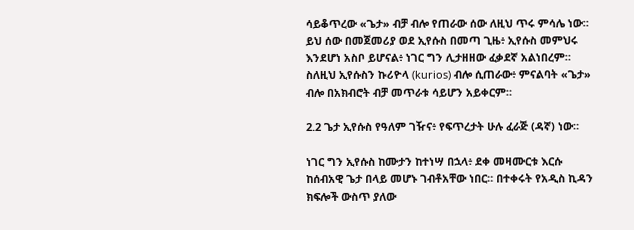ሳይቆጥረው «ጌታ» ብቻ ብሎ የጠራው ሰው ለዚህ ጥሩ ምሳሌ ነው። ይህ ሰው በመጀመሪያ ወደ ኢየሱስ በመጣ ጊዜ፥ ኢየሱስ መምህሩ እንደሆነ አስቦ ይሆናል፥ ነገር ግን ሊታዘዘው ፈቃደኛ አልነበረም። ስለዚህ ኢየሱስን ኩሪዮላ (kurios) ብሎ ሲጠራው፥ ምናልባት «ጌታ» ብሎ በአክብሮት ብቻ መጥራቱ ሳይሆን አይቀርም።

2.2 ጌታ ኢየሱስ የዓለም ገዥና፥ የፍጥረታት ሁሉ ፈራጅ (ዳኛ) ነው።

ነገር ግን ኢየሱስ ከሙታን ከተነሣ በኋላ፥ ደቀ መዛሙርቱ እርሱ ከሰብአዊ ጌታ በላይ መሆኑ ገብቶአቸው ነበር። በተቀሩት የአዲስ ኪዳን ክፍሎች ውስጥ ያለው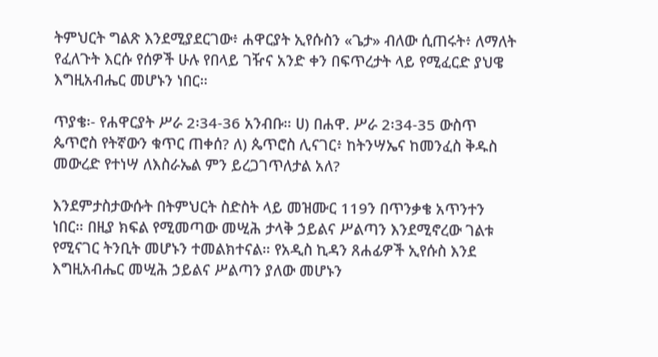ትምህርት ግልጽ እንደሚያደርገው፥ ሐዋርያት ኢየሱስን «ጌታ» ብለው ሲጠሩት፥ ለማለት የፈለጉት እርሱ የሰዎች ሁሉ የበላይ ገዥና አንድ ቀን በፍጥረታት ላይ የሚፈርድ ያህዌ እግዚአብሔር መሆኑን ነበር።

ጥያቄ፡- የሐዋርያት ሥራ 2፡34-36 አንብቡ። ሀ) በሐዋ. ሥራ 2፡34-35 ውስጥ ጴጥሮስ የትኛውን ቁጥር ጠቀሰ? ለ) ጴጥሮስ ሊናገር፥ ከትንሣኤና ከመንፈስ ቅዱስ መውረድ የተነሣ ለእስራኤል ምን ይረጋገጥለታል አለ?

እንደምታስታውሱት በትምህርት ስድስት ላይ መዝሙር 119ን በጥንቃቄ አጥንተን ነበር። በዚያ ክፍል የሚመጣው መሢሕ ታላቅ ኃይልና ሥልጣን እንደሚኖረው ገልቱ የሚናገር ትንቢት መሆኑን ተመልክተናል። የአዲስ ኪዳን ጸሐፊዎች ኢየሱስ እንደ እግዚአብሔር መሢሕ ኃይልና ሥልጣን ያለው መሆኑን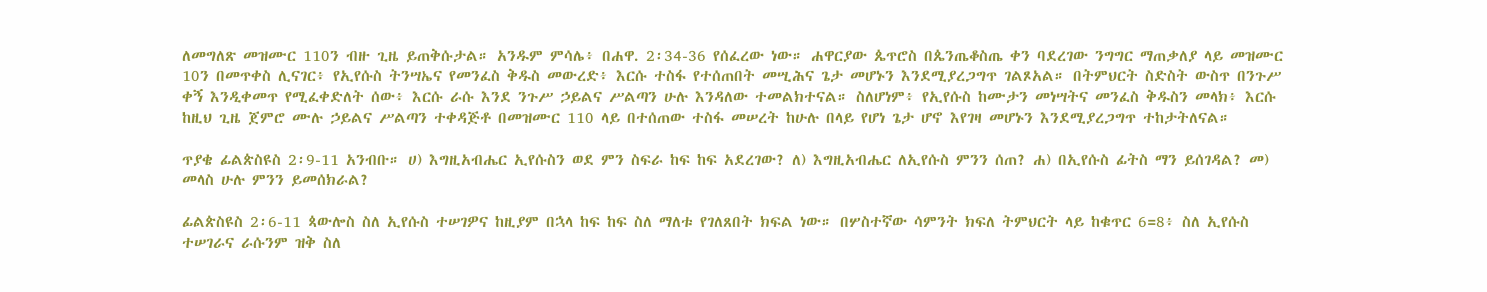ለመግለጽ መዝሙር 110ን ብዙ ጊዜ ይጠቅሱታል። አንዱም ምሳሌ፥ በሐዋ. 2፡34-36 የሰፈረው ነው። ሐዋርያው ጴጥሮስ በጴንጤቆስጤ ቀን ባደረገው ንግግር ማጠቃለያ ላይ መዝሙር 10ን በመጥቀስ ሊናገር፥ የኢየሱስ ትንሣኤና የመንፈስ ቅዱስ መውረድ፥ እርሱ ተስፋ የተሰጠበት መሢሕና ጌታ መሆኑን እንደሚያረጋግጥ ገልጾአል። በትምህርት ስድስት ውስጥ በንጉሥ ቀኝ እንዲቀመጥ የሚፈቀድለት ሰው፥ እርሱ ራሱ እንደ ንጉሥ ኃይልና ሥልጣን ሁሉ እንዳለው ተመልክተናል። ስለሆነም፥ የኢየሱስ ከሙታን መነሣትና መንፈስ ቅዱስን መላክ፥ እርሱ ከዚህ ጊዜ ጀምሮ ሙሉ ኃይልና ሥልጣን ተቀዳጅቶ በመዝሙር 110 ላይ በተሰጠው ተስፋ መሠረት ከሁሉ በላይ የሆነ ጌታ ሆኖ እየገዛ መሆኑን እንደሚያረጋግጥ ተከታትለናል።

ጥያቄ ፊልጵስዩስ 2፡9-11 አንብቡ። ሀ) እግዚአብሔር ኢየሱስን ወደ ምን ስፍራ ከፍ ከፍ አደረገው? ለ) እግዚአብሔር ለኢየሱስ ምንን ሰጠ? ሐ) በኢየሱስ ፊትስ ማን ይሰገዳል? መ) መላስ ሁሉ ምንን ይመሰክራል?

ፊልጵስዩስ 2፡6-11 ጳውሎስ ስለ ኢየሱስ ተሠገዎና ከዚያም በኋላ ከፍ ከፍ ስለ ማለቱ የገለጸበት ክፍል ነው። በሦስተኛው ሳምንት ክፍለ ትምህርት ላይ ከቁጥር 6=8፥ ስለ ኢየሱስ ተሠገራና ራሱንም ዝቅ ስለ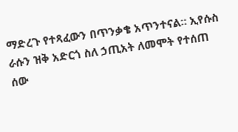ማድረጉ የተጻፈውን በጥንቃቄ አጥንተናል። ኢየሱስ ራሱን ዝቅ አድርጎ ስለ ኃጢአት ለመሞት የተሰጠ ሰው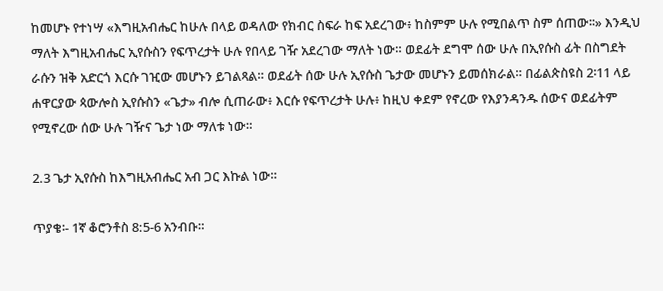ከመሆኑ የተነሣ «እግዚአብሔር ከሁሉ በላይ ወዳለው የክብር ስፍራ ከፍ አደረገው፥ ከስምም ሁሉ የሚበልጥ ስም ሰጠው፡፡» እንዲህ ማለት እግዚአብሔር ኢየሱስን የፍጥረታት ሁሉ የበላይ ገዥ አደረገው ማለት ነው። ወደፊት ደግሞ ሰው ሁሉ በኢየሱስ ፊት በስግደት ራሱን ዝቅ አድርጎ እርሱ ገዢው መሆኑን ይገልጻል። ወደፊት ሰው ሁሉ ኢየሱስ ጌታው መሆኑን ይመሰክራል። በፊልጵስዩስ 2፡11 ላይ ሐዋርያው ጳውሎስ ኢየሱስን «ጌታ» ብሎ ሲጠራው፥ እርሱ የፍጥረታት ሁሉ፥ ከዚህ ቀደም የኖረው የእያንዳንዱ ሰውና ወደፊትም የሚኖረው ሰው ሁሉ ገዥና ጌታ ነው ማለቱ ነው።

2.3 ጌታ ኢየሱስ ከእግዚአብሔር አብ ጋር እኩል ነው።

ጥያቄ፡- 1ኛ ቆሮንቶስ 8:5-6 አንብቡ።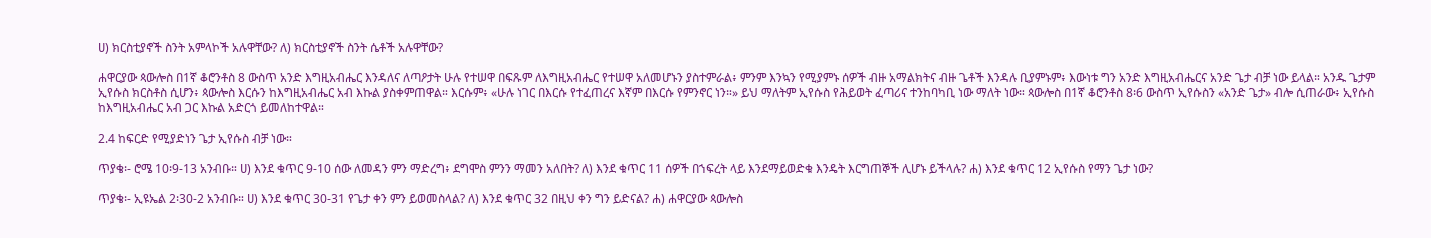ሀ) ክርስቲያኖች ስንት አምላኮች አሉዋቸው? ለ) ክርስቲያኖች ስንት ሴቶች አሉዋቸው?

ሐዋርያው ጳውሎስ በ1ኛ ቆሮንቶስ 8 ውስጥ አንድ እግዚአብሔር እንዳለና ለጣዖታት ሁሉ የተሠዋ በፍጹም ለእግዚአብሔር የተሠዋ አለመሆኑን ያስተምራል፥ ምንም እንኳን የሚያምኑ ሰዎች ብዙ አማልክትና ብዙ ጌቶች እንዳሉ ቢያምኑም፥ እውነቱ ግን አንድ እግዚአብሔርና አንድ ጌታ ብቻ ነው ይላል። አንዱ ጌታም ኢየሱስ ክርስቶስ ሲሆን፥ ጳውሎስ እርሱን ከእግዚአብሔር አብ እኩል ያስቀምጠዋል። እርሱም፥ «ሁሉ ነገር በእርሱ የተፈጠረና እኛም በእርሱ የምንኖር ነን።» ይህ ማለትም ኢየሱስ የሕይወት ፈጣሪና ተንከባካቢ ነው ማለት ነው። ጳውሎስ በ1ኛ ቆሮንቶስ 8፡6 ውስጥ ኢየሱስን «አንድ ጌታ» ብሎ ሲጠራው፥ ኢየሱስ ከእግዚአብሔር አብ ጋር እኩል አድርጎ ይመለከተዋል።

2.4 ከፍርድ የሚያድነን ጌታ ኢየሱስ ብቻ ነው።

ጥያቄ፡- ሮሜ 10፡9-13 አንብቡ። ሀ) እንደ ቁጥር 9-10 ሰው ለመዳን ምን ማድረግ፥ ደግሞስ ምንን ማመን አለበት? ለ) እንደ ቁጥር 11 ሰዎች በኀፍረት ላይ እንደማይወድቁ እንዴት እርግጠኞች ሊሆኑ ይችላሉ? ሐ) እንደ ቁጥር 12 ኢየሱስ የማን ጌታ ነው?

ጥያቄ፡- ኢዩኤል 2፡30-2 አንብቡ። ሀ) እንደ ቁጥር 30-31 የጌታ ቀን ምን ይወመስላል? ለ) እንደ ቁጥር 32 በዚህ ቀን ግን ይድናል? ሐ) ሐዋርያው ጳውሎስ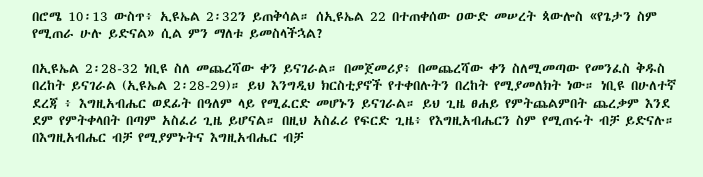በሮሜ 10፡13 ውስጥ፥ ኢዩኤል 2፡32ን ይጠቅሳል። ሰኢዩኤል 22 በተጠቀሰው ዐውድ መሠረት ጳውሎስ «የጌታን ስም የሚጠራ ሁሉ ይድናል» ሲል ምን ማለቱ ይመስላችኋል?

በኢዩኤል 2፡28-32 ነቢዩ ስለ መጨረሻው ቀን ይናገራል። በመጀመሪያ፥ በመጨረሻው ቀን ስለሚመጣው የመንፈስ ቅዱስ በረከት ይናገራል (ኢዩኤል 2፡28-29)። ይህ እንግዲህ ክርስቲያኖች የተቀበሉትን በረከት የሚያመለክት ነው። ነቢዩ በሁለተኛ ደረጃ ፥ እግዚአብሔር ወደፊት በዓለም ላይ የሚፈርድ መሆኑን ይናገራል። ይህ ጊዜ ፀሐይ የምትጨልምበት ጨረቃም እንደ ደም የምትቀላበት በጣም አስፈሪ ጊዜ ይሆናል። በዚህ አስፈሪ የፍርድ ጊዜ፥ የእግዚአብሔርን ስም የሚጠሩት ብቻ ይድናሉ። በእግዚአብሔር ብቻ የሚያምኑትና እግዚአብሔር ብቻ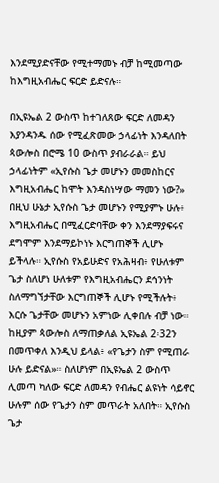እንደሚያድናቸው የሚተማመኑ ብቻ ከሚመጣው ከእግዚአብሔር ፍርድ ይድናሉ።

በኢዩኤል 2 ውስጥ ከተገለጸው ፍርድ ለመዳን እያንዳንዱ ሰው የሚፈጽመው ኃላፊነት እንዳለበት ጳውሎስ በሮሜ 10 ውስጥ ያብራራል። ይህ ኃላፊነትም «ኢየሱስ ጌታ መሆኑን መመስከርና እግዚአብሔር ከሞት እንዳስነሣው ማመን ነው?» በዚህ ሁኔታ ኢየሱስ ጌታ መሆኑን የሚያምኑ ሁሉ፥ እግዚአብሔር በሚፈርድባቸው ቀን እንደማያፍሩና ደግሞም እንደማይኮነኑ እርግጠኞች ሊሆኑ ይችላሉ። ኢየሱስ የአይሁድና የአሕዛብ፥ የሁለቱም ጌታ ስለሆነ ሁለቱም የእግዚአብሔርን ደኅንነት ስለማግኘታቸው እርግጠኞች ሊሆኑ የሚችሉት፥ እርሱ ጌታቸው መሆኑን አምነው ሊቀበሉ ብቻ ነው። ከዚያም ጳውሎስ ለማጠቃለል ኢዩኤል 2፡32ን በመጥቀለ እንዲህ ይላል፥ «የጌታን ስም የሚጠራ ሁሉ ይድናል»። ስለሆነም በኢዩኤል 2 ውስጥ ሊመጣ ካለው ፍርድ ለመዳን የብሔር ልዩነት ሳይኖር ሁሉም ሰው የጌታን ስም መጥራት አለበት። ኢየሱስ ጌታ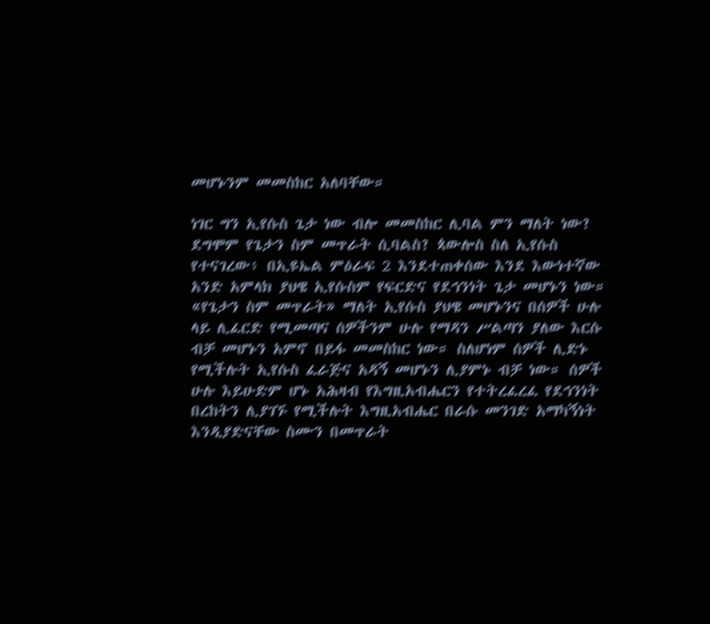መሆኑንም መመስከር አለባቸው።

ነገር ግን ኢየሱስ ጌታ ነው ብሎ መመስከር ሊባል ምን ማለት ነው? ደግሞም የጌታን ስም መጥራት ሲባልስ? ጳውሎስ ስለ ኢየሱስ የተናገረው፥ በኢዩኤል ምዕራፍ 2 እንደተጠቀሰው እንደ እውነተኛው አንድ አምላክ ያህዌ ኢየሱስም የፍርድና የደኅንነት ጌታ መሆኑን ነው። «የጌታን ስም መጥራት» ማለት ኢየሱስ ያህዌ መሆኑንና በሰዎች ሁሉ ላይ ሊፈርድ የሚመጣና ሰዎችንም ሁሉ የማዳን ሥልጣን ያለው እርሱ ብቻ መሆኑን አምኖ በይፋ መመስከር ነው። ስለሆነም ሰዎች ሊድኑ የሚችሉት ኢየሱስ ፈራጅና አዳኝ መሆኑን ሊያምኑ ብቻ ነው። ሰዎች ሁሉ እይሁድም ሆኑ አሕዛብ የእግዚአብሔርን የተትረፈረፈ የደኅንነት በረከትን ሊያገኙ የሚችሉት እግዚአብሔር በራሱ መንገድ አማካኝነት እንዲያድናቸው ስሙን በመጥራት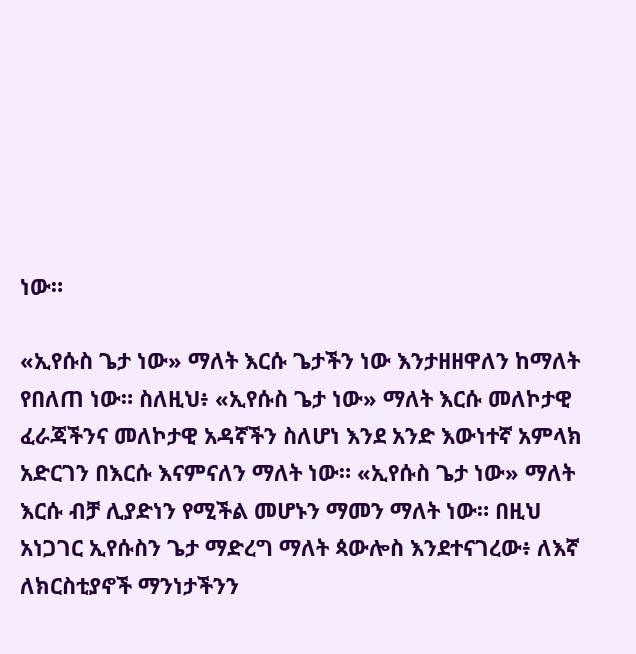ነው።

«ኢየሱስ ጌታ ነው» ማለት እርሱ ጌታችን ነው እንታዘዘዋለን ከማለት የበለጠ ነው። ስለዚህ፥ «ኢየሱስ ጌታ ነው» ማለት እርሱ መለኮታዊ ፈራጃችንና መለኮታዊ አዳኛችን ስለሆነ እንደ አንድ እውነተኛ አምላክ አድርገን በእርሱ እናምናለን ማለት ነው። «ኢየሱስ ጌታ ነው» ማለት እርሱ ብቻ ሊያድነን የሚችል መሆኑን ማመን ማለት ነው። በዚህ አነጋገር ኢየሱስን ጌታ ማድረግ ማለት ጳውሎስ እንደተናገረው፥ ለእኛ ለክርስቲያኖች ማንነታችንን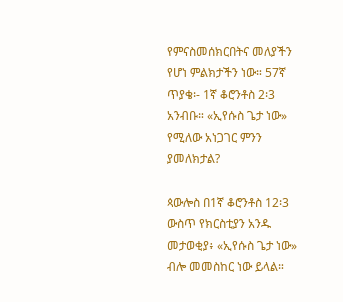የምናስመሰክርበትና መለያችን የሆነ ምልክታችን ነው። 57ኛ ጥያቄ፡- 1ኛ ቆሮንቶስ 2፡3 አንብቡ። «ኢየሱስ ጌታ ነው» የሚለው አነጋገር ምንን ያመለክታል?

ጳውሎስ በ1ኛ ቆሮንቶስ 12፡3 ውስጥ የክርስቲያን አንዱ መታወቂያ፥ «ኢየሱስ ጌታ ነው» ብሎ መመስከር ነው ይላል።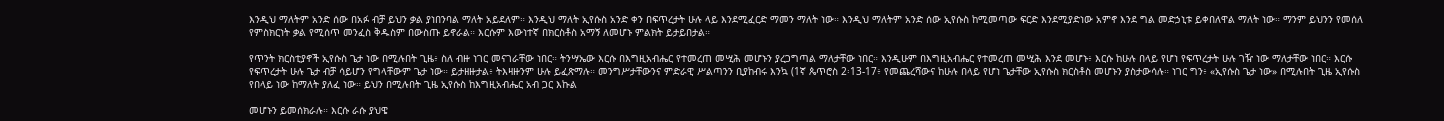እንዲህ ማለትም አንድ ሰው በአፉ ብቻ ይህን ቃል ያነበንባል ማለት አይደለም። እንዲህ ማለት ኢየሱስ አንድ ቀን በፍጥረታት ሁሉ ላይ እንደሚፈርድ ማመን ማለት ነው። እንዲህ ማለትም አንድ ሰው ኢየሱስ ከሚመጣው ፍርድ እንደሚያድነው አምኖ እንደ ግል መድኃኒቱ ይቀበለዋል ማለት ነው። ማንም ይህንን የመሰለ የምስክርነት ቃል የሚሰጥ መንፈስ ቅዱስም በውስጡ ይኖራል። እርሱም እውነተኛ በክርስቶስ አማኝ ለመሆኑ ምልክት ይታይበታል።

የጥንት ክርስቲያኖች ኢየሱስ ጌታ ነው በሚሉበት ጊዜ፥ ስለ ብዙ ነገር መናገራቸው ነበር። ትንሣኤው እርሱ በእግዚአብሔር የተመረጠ መሢሕ መሆኑን ያረጋግጣል ማለታቸው ነበር። እንዲሁም በእግዚአብሔር የተመረጠ መሢሕ እንደ መሆኑ፥ እርሱ ከሁሉ በላይ የሆነ የፍጥረታት ሁሉ ገዥ ነው ማለታቸው ነበር። እርሱ የፍጥረታት ሁሉ ጌታ ብቻ ሳይሆን የግላቸውም ጌታ ነው። ይታዘዙታል፥ ትእዛዙንም ሁሉ ይፈጽማሉ። መንግሥታቸውንና ምድራዊ ሥልጣንን ቢያከብሩ እንኳ (1ኛ ጴጥሮስ 2፡13-17፥ የመጨረሻውና ከሁሉ በላይ የሆነ ጌታቸው ኢየሱስ ክርስቶስ መሆኑን ያስታውሳሉ። ነገር ግን፥ «ኢየሱስ ጌታ ነው» በሚሉበት ጊዜ ኢየሱስ የበላይ ነው ከማለት ያለፈ ነው። ይህን በሚሉበት ጊዜ ኢየሱስ ከእግዚአብሔር አብ ጋር እኩል

መሆኑን ይመሰክራሉ። እርሱ ራሱ ያህዌ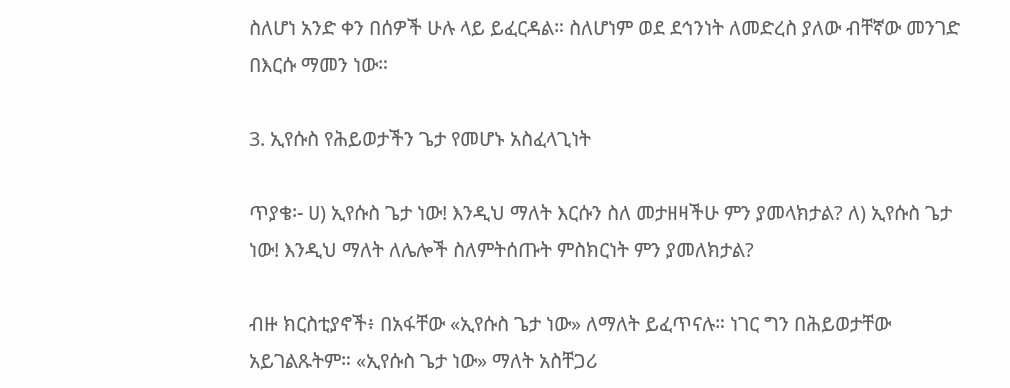ስለሆነ አንድ ቀን በሰዎች ሁሉ ላይ ይፈርዳል። ስለሆነም ወደ ደኅንነት ለመድረስ ያለው ብቸኛው መንገድ በእርሱ ማመን ነው።

3. ኢየሱስ የሕይወታችን ጌታ የመሆኑ አስፈላጊነት

ጥያቄ፡- ሀ) ኢየሱስ ጌታ ነው! እንዲህ ማለት እርሱን ስለ መታዘዛችሁ ምን ያመላክታል? ለ) ኢየሱስ ጌታ ነው! እንዲህ ማለት ለሌሎች ስለምትሰጡት ምስክርነት ምን ያመለክታል?

ብዙ ክርስቲያኖች፥ በአፋቸው «ኢየሱስ ጌታ ነው» ለማለት ይፈጥናሉ። ነገር ግን በሕይወታቸው አይገልጹትም። «ኢየሱስ ጌታ ነው» ማለት አስቸጋሪ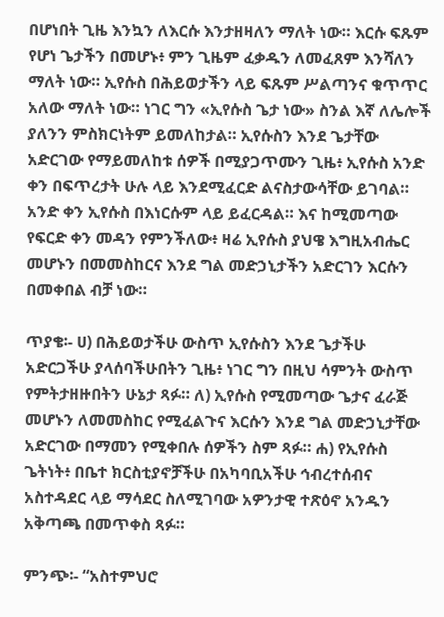በሆነበት ጊዜ እንኳን ለእርሱ እንታዘዛለን ማለት ነው። እርሱ ፍጹም የሆነ ጌታችን በመሆኑ፥ ምን ጊዜም ፈቃዱን ለመፈጸም እንሻለን ማለት ነው። ኢየሱስ በሕይወታችን ላይ ፍጹም ሥልጣንና ቁጥጥር አለው ማለት ነው። ነገር ግን «ኢየሱስ ጌታ ነው» ስንል እኛ ለሌሎች ያለንን ምስክርነትም ይመለከታል። ኢየሱስን እንደ ጌታቸው አድርገው የማይመለከቱ ሰዎች በሚያጋጥሙን ጊዜ፥ ኢየሱስ አንድ ቀን በፍጥረታት ሁሉ ላይ እንደሚፈርድ ልናስታውሳቸው ይገባል። አንድ ቀን ኢየሱስ በእነርሱም ላይ ይፈርዳል። እና ከሚመጣው የፍርድ ቀን መዳን የምንችለው፥ ዛሬ ኢየሱስ ያህዌ እግዚአብሔር መሆኑን በመመስከርና እንደ ግል መድኃኒታችን አድርገን እርሱን በመቀበል ብቻ ነው።

ጥያቄ፡- ሀ) በሕይወታችሁ ውስጥ ኢየሱስን እንደ ጌታችሁ አድርጋችሁ ያላሰባችሁበትን ጊዜ፥ ነገር ግን በዚህ ሳምንት ውስጥ የምትታዘዙበትን ሁኔታ ጻፉ። ለ) ኢየሱስ የሚመጣው ጌታና ፈራጅ መሆኑን ለመመስከር የሚፈልጉና እርሱን እንደ ግል መድኃኒታቸው አድርገው በማመን የሚቀበሉ ሰዎችን ስም ጻፉ። ሐ) የኢየሱስ ጌትነት፥ በቤተ ክርስቲያኖቻችሁ በአካባቢአችሁ ኅብረተሰብና አስተዳደር ላይ ማሳደር ስለሚገባው አዎንታዊ ተጽዕኖ አንዱን አቅጣጫ በመጥቀስ ጻፉ።

ምንጭ፡- “አስተምህሮ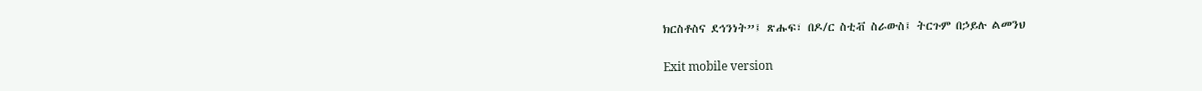ክርስቶስና ደኅንነት”፤ ጽሑፍ፣ በዶ/ር ስቲቭ ስራውስ፤ ትርጉም በኃይሉ ልመንህ

Exit mobile version